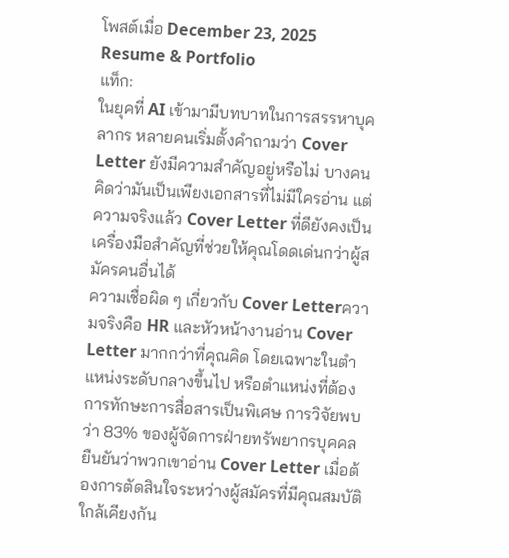โพสต์เมื่อ December 23, 2025
Resume & Portfolio
แท็ก:
ในยุคที่ AI เข้ามามีบทบาทในการสรรหาบุคลากร หลายคนเริ่มตั้งคำถามว่า Cover Letter ยังมีความสำคัญอยู่หรือไม่ บางคนคิดว่ามันเป็นเพียงเอกสารที่ไม่มีใครอ่าน แต่ความจริงแล้ว Cover Letter ที่ดียังคงเป็นเครื่องมือสำคัญที่ช่วยให้คุณโดดเด่นกว่าผู้สมัครคนอื่นได้
ความเชื่อผิด ๆ เกี่ยวกับ Cover Letterความจริงคือ HR และหัวหน้างานอ่าน Cover Letter มากกว่าที่คุณคิด โดยเฉพาะในตำแหน่งระดับกลางขึ้นไป หรือตำแหน่งที่ต้องการทักษะการสื่อสารเป็นพิเศษ การวิจัยพบว่า 83% ของผู้จัดการฝ่ายทรัพยากรบุคคลยืนยันว่าพวกเขาอ่าน Cover Letter เมื่อต้องการตัดสินใจระหว่างผู้สมัครที่มีคุณสมบัติใกล้เคียงกัน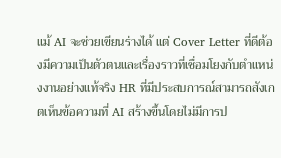แม้ AI จะช่วยเขียนร่างได้ แต่ Cover Letter ที่ดีต้องมีความเป็นตัวตนและเรื่องราวที่เชื่อมโยงกับตำแหน่งงานอย่างแท้จริง HR ที่มีประสบการณ์สามารถสังเกตเห็นข้อความที่ AI สร้างขึ้นโดยไม่มีการป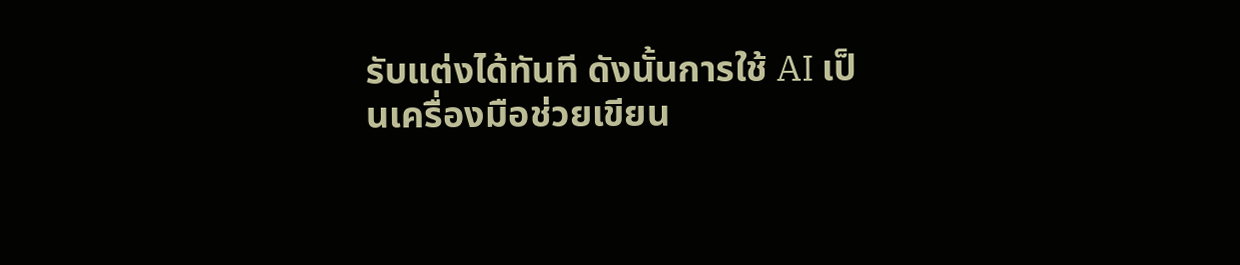รับแต่งได้ทันที ดังนั้นการใช้ AI เป็นเครื่องมือช่วยเขียน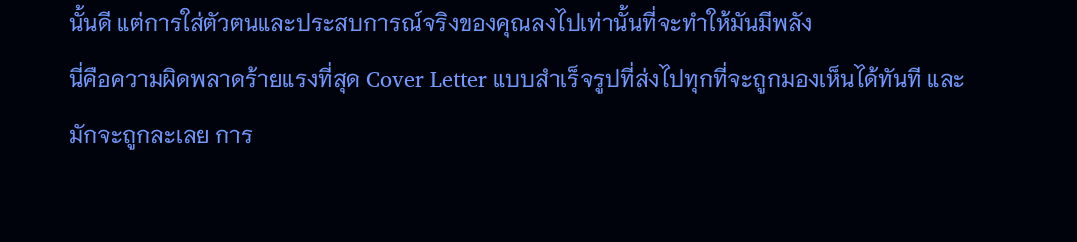นั้นดี แต่การใส่ตัวตนและประสบการณ์จริงของคุณลงไปเท่านั้นที่จะทำให้มันมีพลัง
นี่คือความผิดพลาดร้ายแรงที่สุด Cover Letter แบบสำเร็จรูปที่ส่งไปทุกที่จะถูกมองเห็นได้ทันที และมักจะถูกละเลย การ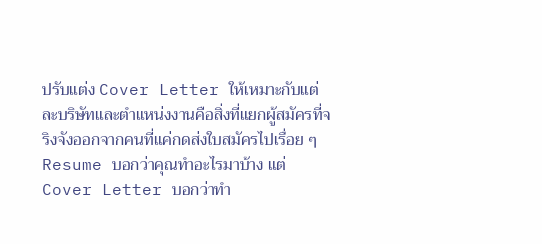ปรับแต่ง Cover Letter ให้เหมาะกับแต่ละบริษัทและตำแหน่งงานคือสิ่งที่แยกผู้สมัครที่จริงจังออกจากคนที่แค่กดส่งใบสมัครไปเรื่อย ๆ
Resume บอกว่าคุณทำอะไรมาบ้าง แต่ Cover Letter บอกว่าทำ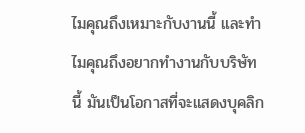ไมคุณถึงเหมาะกับงานนี้ และทำไมคุณถึงอยากทำงานกับบริษัทนี้ มันเป็นโอกาสที่จะแสดงบุคลิก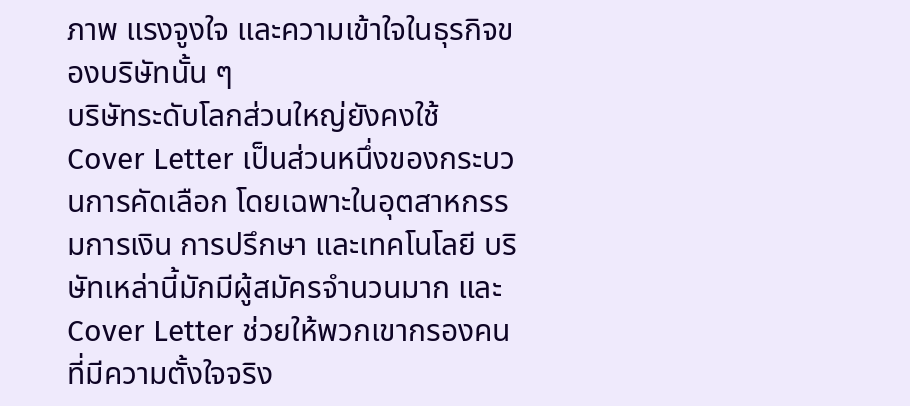ภาพ แรงจูงใจ และความเข้าใจในธุรกิจของบริษัทนั้น ๆ
บริษัทระดับโลกส่วนใหญ่ยังคงใช้ Cover Letter เป็นส่วนหนึ่งของกระบวนการคัดเลือก โดยเฉพาะในอุตสาหกรรมการเงิน การปรึกษา และเทคโนโลยี บริษัทเหล่านี้มักมีผู้สมัครจำนวนมาก และ Cover Letter ช่วยให้พวกเขากรองคนที่มีความตั้งใจจริง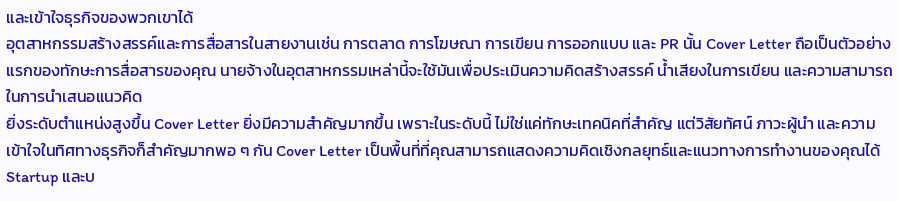และเข้าใจธุรกิจของพวกเขาได้
อุตสาหกรรมสร้างสรรค์และการสื่อสารในสายงานเช่น การตลาด การโฆษณา การเขียน การออกแบบ และ PR นั้น Cover Letter ถือเป็นตัวอย่างแรกของทักษะการสื่อสารของคุณ นายจ้างในอุตสาหกรรมเหล่านี้จะใช้มันเพื่อประเมินความคิดสร้างสรรค์ น้ำเสียงในการเขียน และความสามารถในการนำเสนอแนวคิด
ยิ่งระดับตำแหน่งสูงขึ้น Cover Letter ยิ่งมีความสำคัญมากขึ้น เพราะในระดับนี้ ไม่ใช่แค่ทักษะเทคนิคที่สำคัญ แต่วิสัยทัศน์ ภาวะผู้นำ และความเข้าใจในทิศทางธุรกิจก็สำคัญมากพอ ๆ กัน Cover Letter เป็นพื้นที่ที่คุณสามารถแสดงความคิดเชิงกลยุทธ์และแนวทางการทำงานของคุณได้
Startup และบ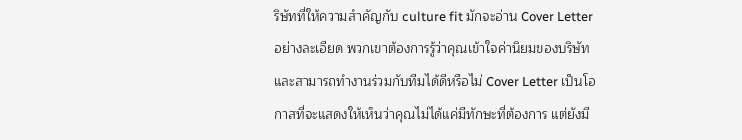ริษัทที่ให้ความสำคัญกับ culture fit มักจะอ่าน Cover Letter อย่างละเอียด พวกเขาต้องการรู้ว่าคุณเข้าใจค่านิยมของบริษัทและสามารถทำงานร่วมกับทีมได้ดีหรือไม่ Cover Letter เป็นโอกาสที่จะแสดงให้เห็นว่าคุณไม่ได้แค่มีทักษะที่ต้องการ แต่ยังมี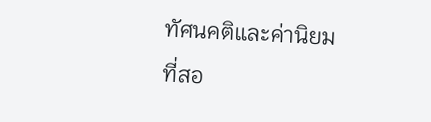ทัศนคติและค่านิยมที่สอ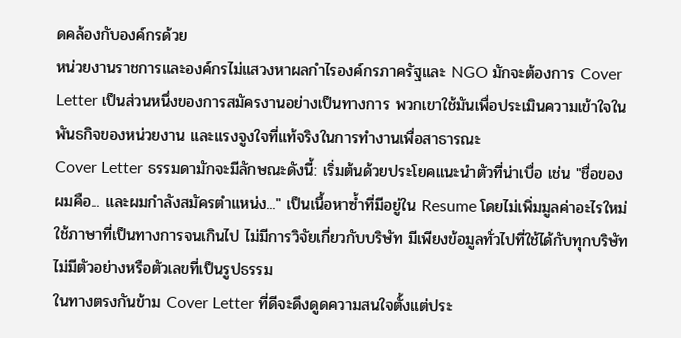ดคล้องกับองค์กรด้วย
หน่วยงานราชการและองค์กรไม่แสวงหาผลกำไรองค์กรภาครัฐและ NGO มักจะต้องการ Cover Letter เป็นส่วนหนึ่งของการสมัครงานอย่างเป็นทางการ พวกเขาใช้มันเพื่อประเมินความเข้าใจในพันธกิจของหน่วยงาน และแรงจูงใจที่แท้จริงในการทำงานเพื่อสาธารณะ
Cover Letter ธรรมดามักจะมีลักษณะดังนี้: เริ่มต้นด้วยประโยคแนะนำตัวที่น่าเบื่อ เช่น "ชื่อของผมคือ... และผมกำลังสมัครตำแหน่ง..." เป็นเนื้อหาซ้ำที่มีอยู่ใน Resume โดยไม่เพิ่มมูลค่าอะไรใหม่ ใช้ภาษาที่เป็นทางการจนเกินไป ไม่มีการวิจัยเกี่ยวกับบริษัท มีเพียงข้อมูลทั่วไปที่ใช้ได้กับทุกบริษัท ไม่มีตัวอย่างหรือตัวเลขที่เป็นรูปธรรม
ในทางตรงกันข้าม Cover Letter ที่ดีจะดึงดูดความสนใจตั้งแต่ประ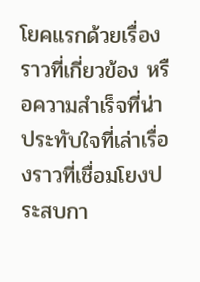โยคแรกด้วยเรื่องราวที่เกี่ยวข้อง หรือความสำเร็จที่น่าประทับใจที่เล่าเรื่องราวที่เชื่อมโยงประสบกา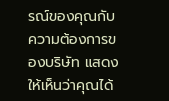รณ์ของคุณกับความต้องการของบริษัท แสดงให้เห็นว่าคุณได้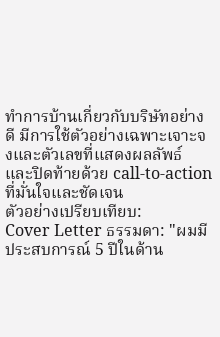ทำการบ้านเกี่ยวกับบริษัทอย่างดี มีการใช้ตัวอย่างเฉพาะเจาะจงและตัวเลขที่แสดงผลลัพธ์ และปิดท้ายด้วย call-to-action ที่มั่นใจและชัดเจน
ตัวอย่างเปรียบเทียบ:
Cover Letter ธรรมดา: "ผมมีประสบการณ์ 5 ปีในด้าน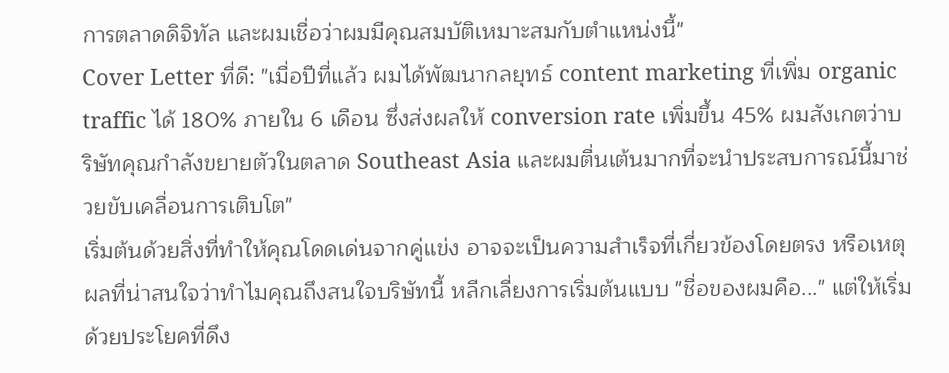การตลาดดิจิทัล และผมเชื่อว่าผมมีคุณสมบัติเหมาะสมกับตำแหน่งนี้"
Cover Letter ที่ดี: "เมื่อปีที่แล้ว ผมได้พัฒนากลยุทธ์ content marketing ที่เพิ่ม organic traffic ได้ 180% ภายใน 6 เดือน ซึ่งส่งผลให้ conversion rate เพิ่มขึ้น 45% ผมสังเกตว่าบริษัทคุณกำลังขยายตัวในตลาด Southeast Asia และผมตื่นเต้นมากที่จะนำประสบการณ์นี้มาช่วยขับเคลื่อนการเติบโต"
เริ่มต้นด้วยสิ่งที่ทำให้คุณโดดเด่นจากคู่เเข่ง อาจจะเป็นความสำเร็จที่เกี่ยวข้องโดยตรง หรือเหตุผลที่น่าสนใจว่าทำไมคุณถึงสนใจบริษัทนี้ หลีกเลี่ยงการเริ่มต้นแบบ "ชื่อของผมคือ..." แต่ให้เริ่มด้วยประโยคที่ดึง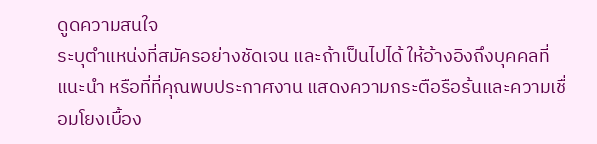ดูดความสนใจ
ระบุตำแหน่งที่สมัครอย่างชัดเจน และถ้าเป็นไปได้ ให้อ้างอิงถึงบุคคลที่แนะนำ หรือที่ที่คุณพบประกาศงาน แสดงความกระตือรือร้นและความเชื่อมโยงเบื้อง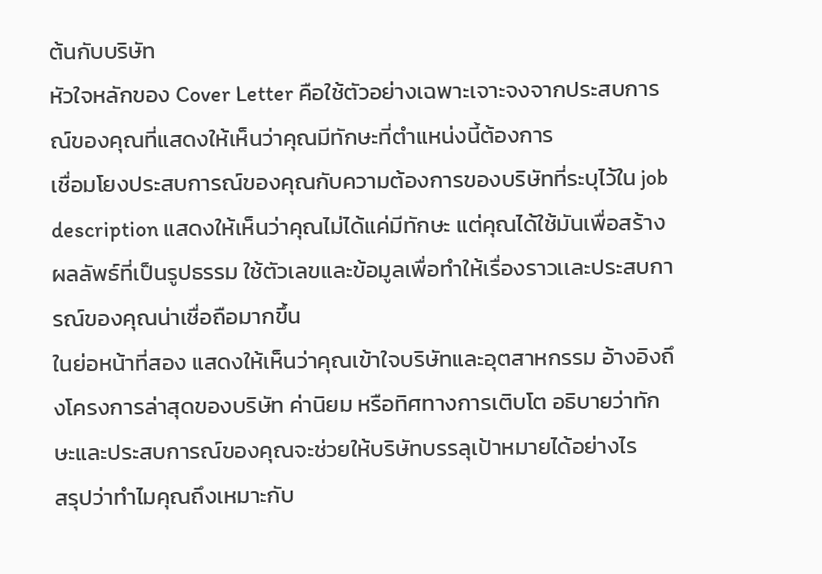ต้นกับบริษัท
หัวใจหลักของ Cover Letter คือใช้ตัวอย่างเฉพาะเจาะจงจากประสบการณ์ของคุณที่แสดงให้เห็นว่าคุณมีทักษะที่ตำแหน่งนี้ต้องการ
เชื่อมโยงประสบการณ์ของคุณกับความต้องการของบริษัทที่ระบุไว้ใน job description แสดงให้เห็นว่าคุณไม่ได้แค่มีทักษะ แต่คุณได้ใช้มันเพื่อสร้างผลลัพธ์ที่เป็นรูปธรรม ใช้ตัวเลขและข้อมูลเพื่อทำให้เรื่องราวเเละประสบการณ์ของคุณน่าเชื่อถือมากขึ้น
ในย่อหน้าที่สอง แสดงให้เห็นว่าคุณเข้าใจบริษัทและอุตสาหกรรม อ้างอิงถึงโครงการล่าสุดของบริษัท ค่านิยม หรือทิศทางการเติบโต อธิบายว่าทักษะและประสบการณ์ของคุณจะช่วยให้บริษัทบรรลุเป้าหมายได้อย่างไร
สรุปว่าทำไมคุณถึงเหมาะกับ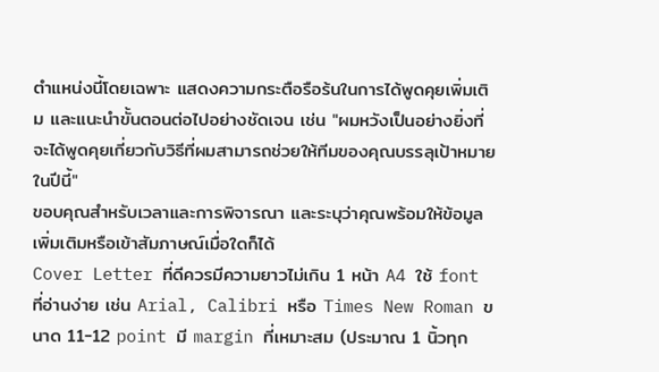ตำแหน่งนี้โดยเฉพาะ แสดงความกระตือรือร้นในการได้พูดคุยเพิ่มเติม และแนะนำขั้นตอนต่อไปอย่างชัดเจน เช่น "ผมหวังเป็นอย่างยิ่งที่จะได้พูดคุยเกี่ยวกับวิธีที่ผมสามารถช่วยให้ทีมของคุณบรรลุเป้าหมายในปีนี้"
ขอบคุณสำหรับเวลาและการพิจารณา และระบุว่าคุณพร้อมให้ข้อมูลเพิ่มเติมหรือเข้าสัมภาษณ์เมื่อใดก็ได้
Cover Letter ที่ดีควรมีความยาวไม่เกิน 1 หน้า A4 ใช้ font ที่อ่านง่าย เช่น Arial, Calibri หรือ Times New Roman ขนาด 11-12 point มี margin ที่เหมาะสม (ประมาณ 1 นิ้วทุก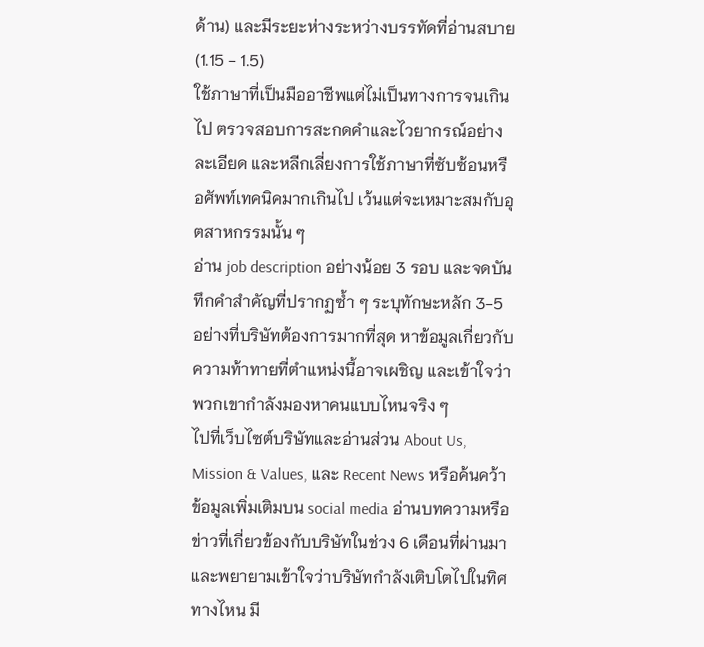ด้าน) และมีระยะห่างระหว่างบรรทัดที่อ่านสบาย (1.15 - 1.5)
ใช้ภาษาที่เป็นมืออาชีพแต่ไม่เป็นทางการจนเกินไป ตรวจสอบการสะกดคำและไวยากรณ์อย่างละเอียด และหลีกเลี่ยงการใช้ภาษาที่ซับซ้อนหรือศัพท์เทคนิคมากเกินไป เว้นแต่จะเหมาะสมกับอุตสาหกรรมนั้น ๆ
อ่าน job description อย่างน้อย 3 รอบ และจดบันทึกคำสำคัญที่ปรากฏซ้ำ ๆ ระบุทักษะหลัก 3-5 อย่างที่บริษัทต้องการมากที่สุด หาข้อมูลเกี่ยวกับความท้าทายที่ตำแหน่งนี้อาจเผชิญ และเข้าใจว่าพวกเขากำลังมองหาคนแบบไหนจริง ๆ
ไปที่เว็บไซต์บริษัทและอ่านส่วน About Us, Mission & Values, และ Recent News หรือค้นคว้าข้อมูลเพิ่มเติมบน social media อ่านบทความหรือข่าวที่เกี่ยวข้องกับบริษัทในช่วง 6 เดือนที่ผ่านมา และพยายามเข้าใจว่าบริษัทกำลังเติบโตไปในทิศทางไหน มี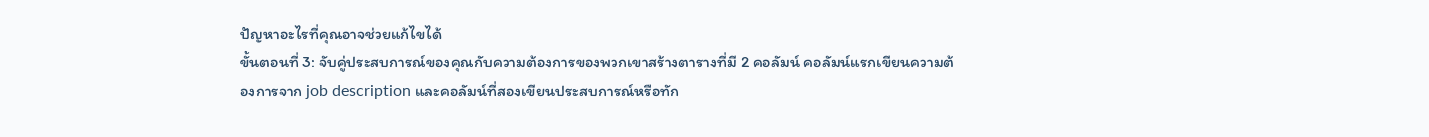ปัญหาอะไรที่คุณอาจช่วยแก้ไขได้
ขั้นตอนที่ 3: จับคู่ประสบการณ์ของคุณกับความต้องการของพวกเขาสร้างตารางที่มี 2 คอลัมน์ คอลัมน์แรกเขียนความต้องการจาก job description และคอลัมน์ที่สองเขียนประสบการณ์หรือทัก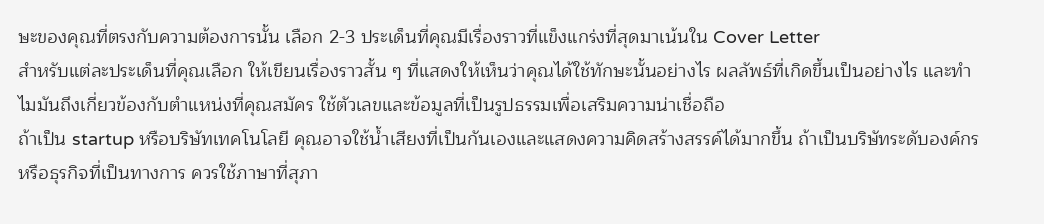ษะของคุณที่ตรงกับความต้องการนั้น เลือก 2-3 ประเด็นที่คุณมีเรื่องราวที่แข็งแกร่งที่สุดมาเน้นใน Cover Letter
สำหรับแต่ละประเด็นที่คุณเลือก ให้เขียนเรื่องราวสั้น ๆ ที่แสดงให้เห็นว่าคุณได้ใช้ทักษะนั้นอย่างไร ผลลัพธ์ที่เกิดขึ้นเป็นอย่างไร และทำไมมันถึงเกี่ยวข้องกับตำแหน่งที่คุณสมัคร ใช้ตัวเลขและข้อมูลที่เป็นรูปธรรมเพื่อเสริมความน่าเชื่อถือ
ถ้าเป็น startup หรือบริษัทเทคโนโลยี คุณอาจใช้น้ำเสียงที่เป็นกันเองและแสดงความคิดสร้างสรรค์ได้มากขึ้น ถ้าเป็นบริษัทระดับองค์กรหรือธุรกิจที่เป็นทางการ ควรใช้ภาษาที่สุภา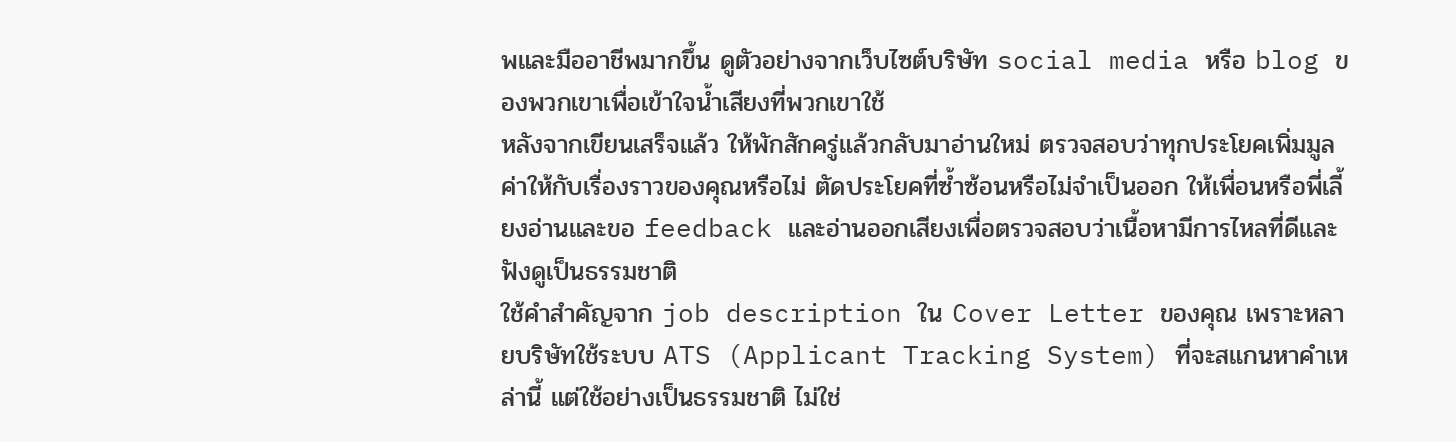พและมืออาชีพมากขึ้น ดูตัวอย่างจากเว็บไซต์บริษัท social media หรือ blog ของพวกเขาเพื่อเข้าใจน้ำเสียงที่พวกเขาใช้
หลังจากเขียนเสร็จแล้ว ให้พักสักครู่แล้วกลับมาอ่านใหม่ ตรวจสอบว่าทุกประโยคเพิ่มมูลค่าให้กับเรื่องราวของคุณหรือไม่ ตัดประโยคที่ซ้ำซ้อนหรือไม่จำเป็นออก ให้เพื่อนหรือพี่เลี้ยงอ่านและขอ feedback และอ่านออกเสียงเพื่อตรวจสอบว่าเนื้อหามีการไหลที่ดีและฟังดูเป็นธรรมชาติ
ใช้คำสำคัญจาก job description ใน Cover Letter ของคุณ เพราะหลายบริษัทใช้ระบบ ATS (Applicant Tracking System) ที่จะสแกนหาคำเหล่านี้ แต่ใช้อย่างเป็นธรรมชาติ ไม่ใช่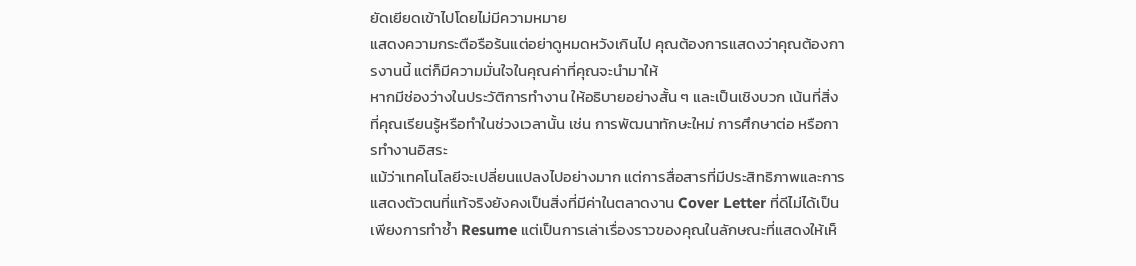ยัดเยียดเข้าไปโดยไม่มีความหมาย
แสดงความกระตือรือร้นแต่อย่าดูหมดหวังเกินไป คุณต้องการแสดงว่าคุณต้องการงานนี้ แต่ก็มีความมั่นใจในคุณค่าที่คุณจะนำมาให้
หากมีช่องว่างในประวัติการทำงาน ให้อธิบายอย่างสั้น ๆ และเป็นเชิงบวก เน้นที่สิ่งที่คุณเรียนรู้หรือทำในช่วงเวลานั้น เช่น การพัฒนาทักษะใหม่ การศึกษาต่อ หรือการทำงานอิสระ
แม้ว่าเทคโนโลยีจะเปลี่ยนแปลงไปอย่างมาก แต่การสื่อสารที่มีประสิทธิภาพและการแสดงตัวตนที่แท้จริงยังคงเป็นสิ่งที่มีค่าในตลาดงาน Cover Letter ที่ดีไม่ได้เป็นเพียงการทำซ้ำ Resume แต่เป็นการเล่าเรื่องราวของคุณในลักษณะที่แสดงให้เห็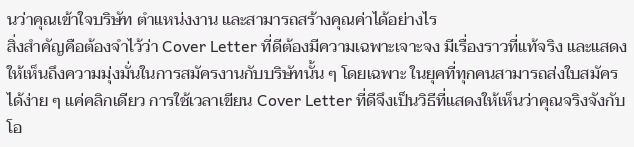นว่าคุณเข้าใจบริษัท ตำแหน่งงาน และสามารถสร้างคุณค่าได้อย่างไร
สิ่งสำคัญคือต้องจำไว้ว่า Cover Letter ที่ดีต้องมีความเฉพาะเจาะจง มีเรื่องราวที่แท้จริง และแสดงให้เห็นถึงความมุ่งมั่นในการสมัครงานกับบริษัทนั้น ๆ โดยเฉพาะ ในยุคที่ทุกคนสามารถส่งใบสมัครได้ง่าย ๆ แค่คลิกเดียว การใช้เวลาเขียน Cover Letter ที่ดีจึงเป็นวิธีที่แสดงให้เห็นว่าคุณจริงจังกับโอ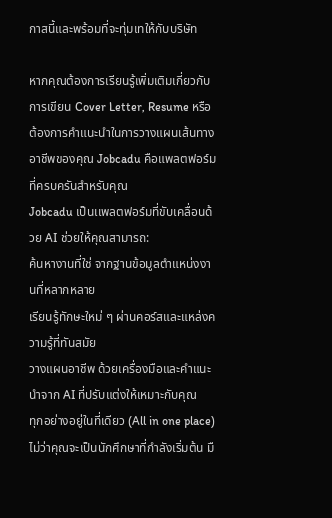กาสนี้และพร้อมที่จะทุ่มเทให้กับบริษัท

หากคุณต้องการเรียนรู้เพิ่มเติมเกี่ยวกับการเขียน Cover Letter, Resume หรือต้องการคำแนะนำในการวางแผนเส้นทางอาชีพของคุณ Jobcadu คือแพลตฟอร์มที่ครบครันสำหรับคุณ
Jobcadu เป็นเเพลตฟอร์มที่ขับเคลื่อนด้วย AI ช่วยให้คุณสามารถ:
ค้นหางานที่ใช่ จากฐานข้อมูลตำแหน่งงานที่หลากหลาย
เรียนรู้ทักษะใหม่ ๆ ผ่านคอร์สและแหล่งความรู้ที่ทันสมัย
วางแผนอาชีพ ด้วยเครื่องมือและคำแนะนำจาก AI ที่ปรับแต่งให้เหมาะกับคุณ
ทุกอย่างอยู่ในที่เดียว (All in one place) ไม่ว่าคุณจะเป็นนักศึกษาที่กำลังเริ่มต้น มื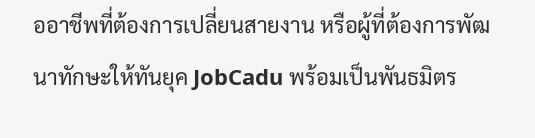ออาชีพที่ต้องการเปลี่ยนสายงาน หรือผู้ที่ต้องการพัฒนาทักษะให้ทันยุค JobCadu พร้อมเป็นพันธมิตร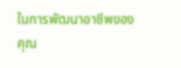ในการพัฒนาอาชีพของคุณ